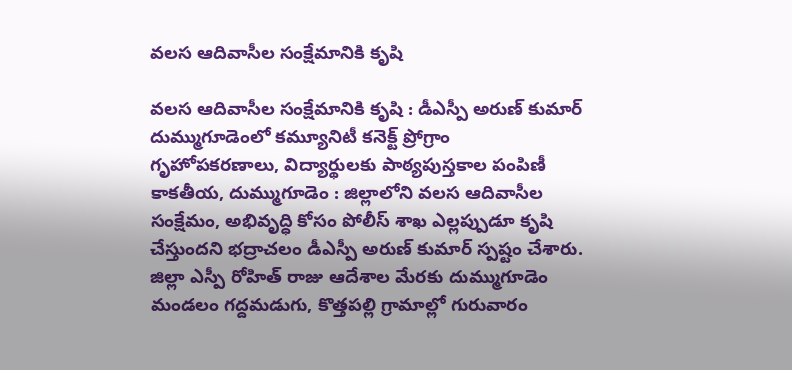వలస ఆదివాసీల సంక్షేమానికి కృషి

వలస ఆదివాసీల సంక్షేమానికి కృషి : డీఎస్పీ అరుణ్ కుమార్ దుమ్ముగూడెంలో కమ్యూనిటీ కనెక్ట్ ప్రోగ్రాం గృహోపకరణాలు, విద్యార్థులకు పాఠ్యపుస్తకాల పంపిణీ కాకతీయ, దుమ్ముగూడెం : జిల్లాలోని వలస ఆదివాసీల సంక్షేమం, అభివృద్ధి కోసం పోలీస్ శాఖ ఎల్లప్పుడూ కృషి చేస్తుందని భద్రాచలం డీఎస్పీ అరుణ్ కుమార్ స్పష్టం చేశారు. జిల్లా ఎస్పీ రోహిత్ రాజు ఆదేశాల మేరకు దుమ్ముగూడెం మండలం గద్దమడుగు, కొత్తపల్లి గ్రామాల్లో గురువారం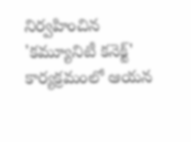నిర్వహించిన 'కమ్యూనిటీ కనెక్ట్' కార్యక్రమంలో ఆయన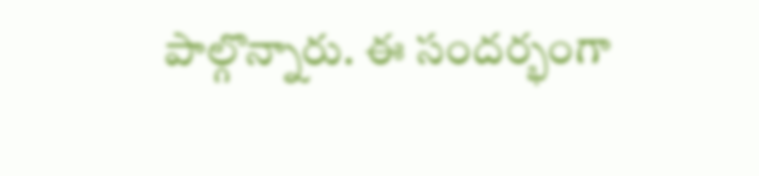పాల్గొన్నారు. ఈ సందర్భంగా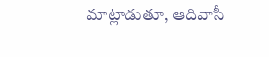మాట్లాడుతూ, ఆదివాసీ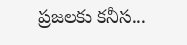ప్రజలకు కనీస...